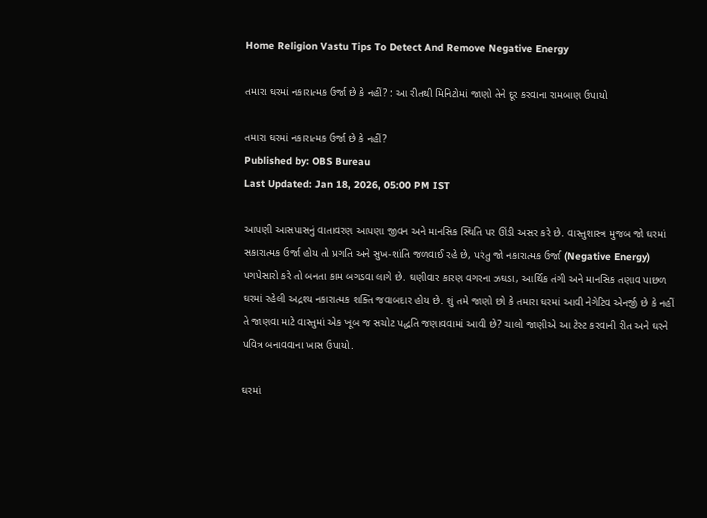Home Religion Vastu Tips To Detect And Remove Negative Energy

તમારા ઘરમાં નકારાત્મક ઉર્જા છે કે નહીં? : આ રીતથી મિનિટોમાં જાણો તેને દૂર કરવાના રામબાણ ઉપાયો

તમારા ઘરમાં નકારાત્મક ઉર્જા છે કે નહીં?
Published by: OBS Bureau
Last Updated: Jan 18, 2026, 05:00 PM IST

આપણી આસપાસનું વાતાવરણ આપણા જીવન અને માનસિક સ્થિતિ પર ઊંડી અસર કરે છે. વાસ્તુશાસ્ત્ર મુજબ જો ઘરમાં સકારાત્મક ઉર્જા હોય તો પ્રગતિ અને સુખ-શાંતિ જળવાઈ રહે છે, પરંતુ જો નકારાત્મક ઉર્જા (Negative Energy) પગપેસારો કરે તો બનતા કામ બગડવા લાગે છે. ઘણીવાર કારણ વગરના ઝઘડા, આર્થિક તંગી અને માનસિક તણાવ પાછળ ઘરમાં રહેલી અદ્રશ્ય નકારાત્મક શક્તિ જવાબદાર હોય છે. શું તમે જાણો છો કે તમારા ઘરમાં આવી નેગેટિવ એનર્જી છે કે નહીં તે જાણવા માટે વાસ્તુમાં એક ખૂબ જ સચોટ પદ્ધતિ જણાવવામાં આવી છે? ચાલો જાણીએ આ ટેસ્ટ કરવાની રીત અને ઘરને પવિત્ર બનાવવાના ખાસ ઉપાયો.

ઘરમાં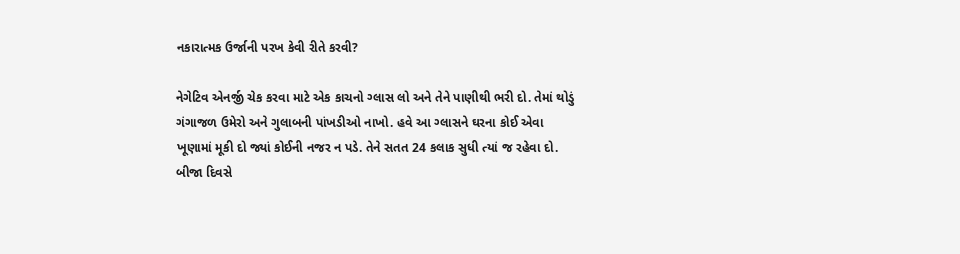નકારાત્મક ઉર્જાની પરખ કેવી રીતે કરવી?

નેગેટિવ એનર્જી ચેક કરવા માટે એક કાચનો ગ્લાસ લો અને તેને પાણીથી ભરી દો. તેમાં થોડું ગંગાજળ ઉમેરો અને ગુલાબની પાંખડીઓ નાખો. હવે આ ગ્લાસને ઘરના કોઈ એવા ખૂણામાં મૂકી દો જ્યાં કોઈની નજર ન પડે. તેને સતત 24 કલાક સુધી ત્યાં જ રહેવા દો. બીજા દિવસે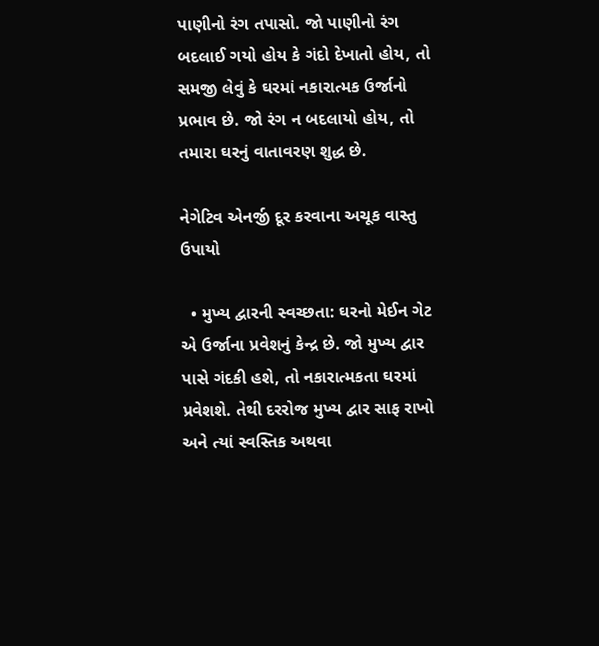પાણીનો રંગ તપાસો. જો પાણીનો રંગ બદલાઈ ગયો હોય કે ગંદો દેખાતો હોય, તો સમજી લેવું કે ઘરમાં નકારાત્મક ઉર્જાનો પ્રભાવ છે. જો રંગ ન બદલાયો હોય, તો તમારા ઘરનું વાતાવરણ શુદ્ધ છે.

નેગેટિવ એનર્જી દૂર કરવાના અચૂક વાસ્તુ ઉપાયો

  • મુખ્ય દ્વારની સ્વચ્છતા: ઘરનો મેઈન ગેટ એ ઉર્જાના પ્રવેશનું કેન્દ્ર છે. જો મુખ્ય દ્વાર પાસે ગંદકી હશે, તો નકારાત્મકતા ઘરમાં પ્રવેશશે. તેથી દરરોજ મુખ્ય દ્વાર સાફ રાખો અને ત્યાં સ્વસ્તિક અથવા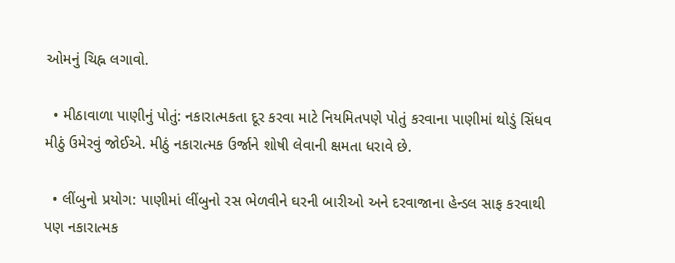ઓમનું ચિહ્ન લગાવો.

  • મીઠાવાળા પાણીનું પોતું: નકારાત્મકતા દૂર કરવા માટે નિયમિતપણે પોતું કરવાના પાણીમાં થોડું સિંધવ મીઠું ઉમેરવું જોઈએ. મીઠું નકારાત્મક ઉર્જાને શોષી લેવાની ક્ષમતા ધરાવે છે.

  • લીંબુનો પ્રયોગ: પાણીમાં લીંબુનો રસ ભેળવીને ઘરની બારીઓ અને દરવાજાના હેન્ડલ સાફ કરવાથી પણ નકારાત્મક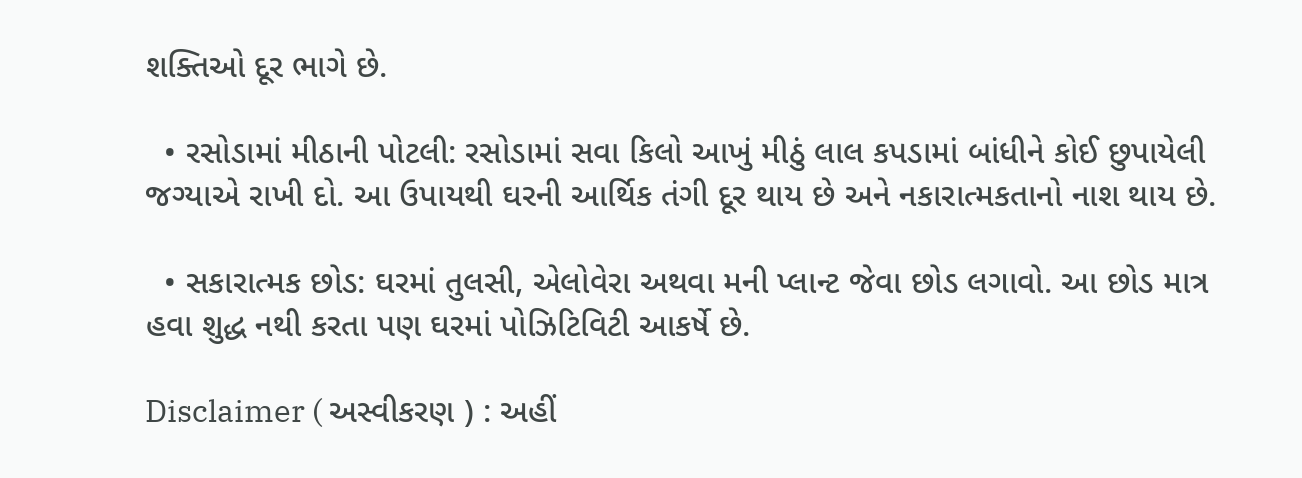શક્તિઓ દૂર ભાગે છે.

  • રસોડામાં મીઠાની પોટલી: રસોડામાં સવા કિલો આખું મીઠું લાલ કપડામાં બાંધીને કોઈ છુપાયેલી જગ્યાએ રાખી દો. આ ઉપાયથી ઘરની આર્થિક તંગી દૂર થાય છે અને નકારાત્મકતાનો નાશ થાય છે.

  • સકારાત્મક છોડ: ઘરમાં તુલસી, એલોવેરા અથવા મની પ્લાન્ટ જેવા છોડ લગાવો. આ છોડ માત્ર હવા શુદ્ધ નથી કરતા પણ ઘરમાં પોઝિટિવિટી આકર્ષે છે.

Disclaimer ( અસ્વીકરણ ) : અહીં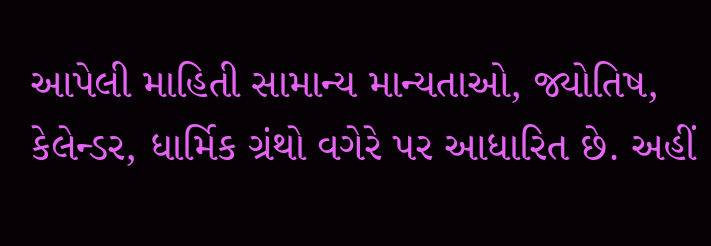આપેલી માહિતી સામાન્ય માન્યતાઓ, જ્યોતિષ, કેલેન્ડર, ધાર્મિક ગ્રંથો વગેરે પર આધારિત છે. અહીં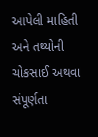આપેલી માહિતી અને તથ્યોની ચોકસાઈ અથવા સંપૂર્ણતા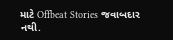માટે Offbeat Stories જવાબદાર નથી.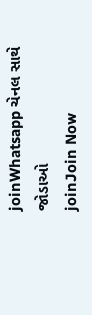joinWhatsapp ચેનલ સાથે જોડાઓ
joinJoin Now